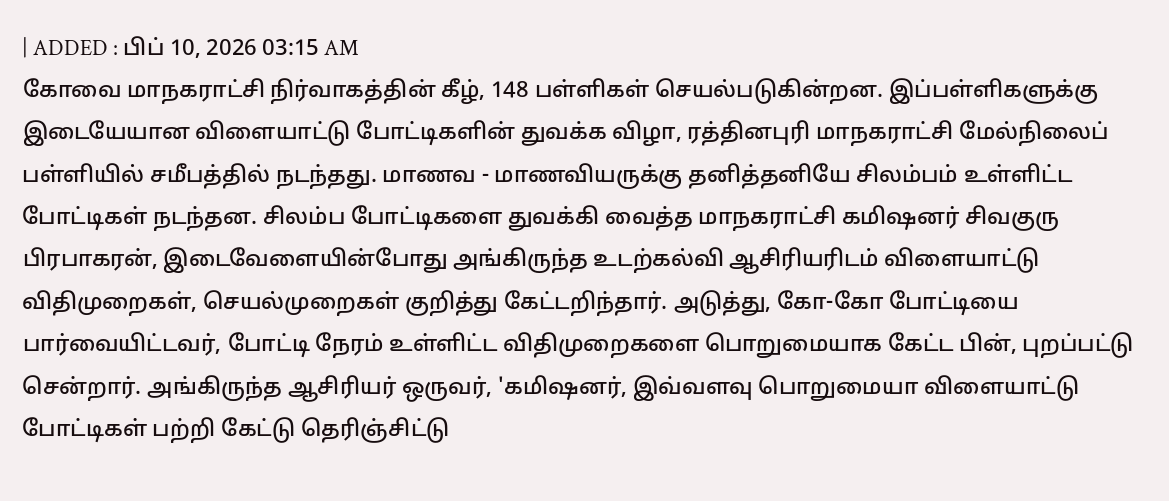| ADDED : பிப் 10, 2026 03:15 AM
கோவை மாநகராட்சி நிர்வாகத்தின் கீழ், 148 பள்ளிகள் செயல்படுகின்றன. இப்பள்ளிகளுக்கு இடையேயான விளையாட்டு போட்டிகளின் துவக்க விழா, ரத்தினபுரி மாநகராட்சி மேல்நிலைப் பள்ளியில் சமீபத்தில் நடந்தது. மாணவ - மாணவியருக்கு தனித்தனியே சிலம்பம் உள்ளிட்ட போட்டிகள் நடந்தன. சிலம்ப போட்டிகளை துவக்கி வைத்த மாநகராட்சி கமிஷனர் சிவகுரு பிரபாகரன், இடைவேளையின்போது அங்கிருந்த உடற்கல்வி ஆசிரியரிடம் விளையாட்டு விதிமுறைகள், செயல்முறைகள் குறித்து கேட்டறிந்தார். அடுத்து, கோ-கோ போட்டியை பார்வையிட்டவர், போட்டி நேரம் உள்ளிட்ட விதிமுறைகளை பொறுமையாக கேட்ட பின், புறப்பட்டு சென்றார். அங்கிருந்த ஆசிரியர் ஒருவர், 'கமிஷனர், இவ்வளவு பொறுமையா விளையாட்டு போட்டிகள் பற்றி கேட்டு தெரிஞ்சிட்டு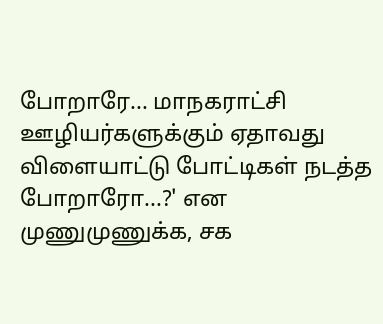போறாரே... மாநகராட்சி ஊழியர்களுக்கும் ஏதாவது விளையாட்டு போட்டிகள் நடத்த போறாரோ...?' என முணுமுணுக்க, சக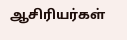ஆசிரியர்கள்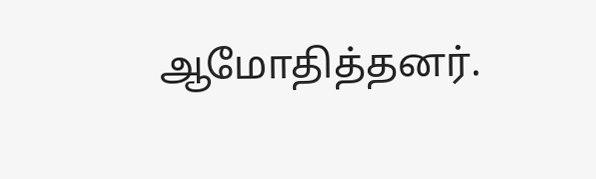ஆமோதித்தனர்.